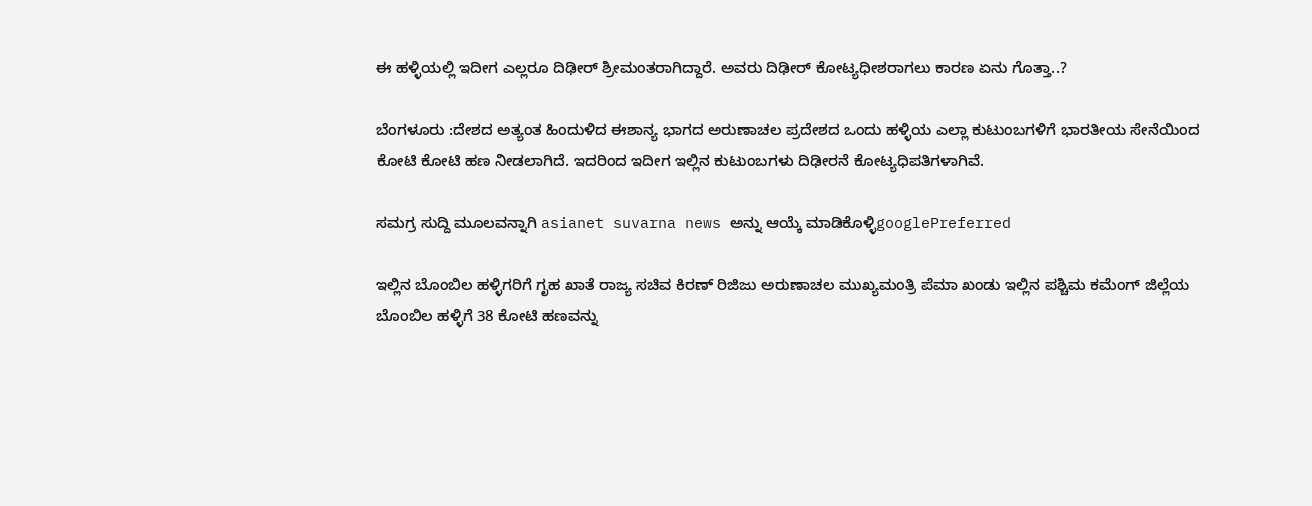ಈ ಹಳ್ಳಿಯಲ್ಲಿ ಇದೀಗ ಎಲ್ಲರೂ ದಿಢೀರ್ ಶ್ರೀಮಂತರಾಗಿದ್ದಾರೆ. ಅವರು ದಿಢೀರ್ ಕೋಟ್ಯಧೀಶರಾಗಲು ಕಾರಣ ಏನು ಗೊತ್ತಾ..?

ಬೆಂಗಳೂರು :ದೇಶದ ಅತ್ಯಂತ ಹಿಂದುಳಿದ ಈಶಾನ್ಯ ಭಾಗದ ಅರುಣಾಚಲ ಪ್ರದೇಶದ ಒಂದು ಹಳ್ಳಿಯ ಎಲ್ಲಾ ಕುಟುಂಬಗಳಿಗೆ ಭಾರತೀಯ ಸೇನೆಯಿಂದ ಕೋಟಿ ಕೋಟಿ ಹಣ ನೀಡಲಾಗಿದೆ. ಇದರಿಂದ ಇದೀಗ ಇಲ್ಲಿನ ಕುಟುಂಬಗಳು ದಿಢೀರನೆ ಕೋಟ್ಯಧಿಪತಿಗಳಾಗಿವೆ.

ಸಮಗ್ರ ಸುದ್ದಿ ಮೂಲವನ್ನಾಗಿ asianet suvarna news ಅನ್ನು ಆಯ್ಕೆ ಮಾಡಿಕೊಳ್ಳಿgooglePreferred

ಇಲ್ಲಿನ ಬೊಂಬಿಲ ಹಳ್ಳಿಗರಿಗೆ ಗೃಹ ಖಾತೆ ರಾಜ್ಯ ಸಚಿವ ಕಿರಣ್ ರಿಜಿಜು ಅರುಣಾಚಲ ಮುಖ್ಯಮಂತ್ರಿ ಪೆಮಾ ಖಂಡು ಇಲ್ಲಿನ ಪಶ್ಚಿಮ ಕಮೆಂಗ್ ಜಿಲ್ಲೆಯ ಬೊಂಬಿಲ ಹಳ್ಳಿಗೆ 38 ಕೋಟಿ ಹಣವನ್ನು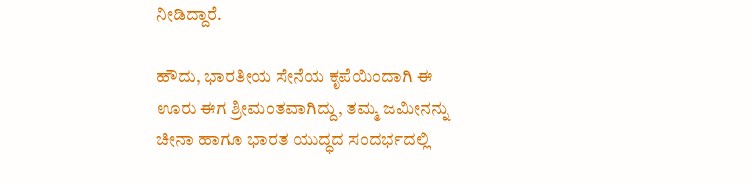ನೀಡಿದ್ದಾರೆ.

ಹೌದು, ಭಾರತೀಯ ಸೇನೆಯ ಕೃಪೆಯಿಂದಾಗಿ ಈ ಊರು ಈಗ ಶ್ರೀಮಂತವಾಗಿದ್ದು, ತಮ್ಮ ಜಮೀನನ್ನು ಚೀನಾ ಹಾಗೂ ಭಾರತ ಯುದ್ಧದ ಸಂದರ್ಭದಲ್ಲಿ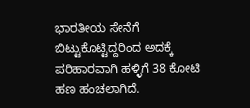ಭಾರತೀಯ ಸೇನೆಗೆ ಬಿಟ್ಟುಕೊಟ್ಟಿದ್ದರಿಂದ ಅದಕ್ಕೆ ಪರಿಹಾರವಾಗಿ ಹಳ್ಳಿಗೆ 38 ಕೋಟಿ ಹಣ ಹಂಚಲಾಗಿದೆ.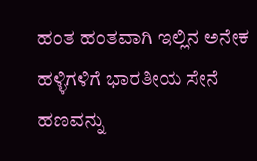ಹಂತ ಹಂತವಾಗಿ ಇಲ್ಲಿನ ಅನೇಕ ಹಳ್ಳಿಗಳಿಗೆ ಭಾರತೀಯ ಸೇನೆ ಹಣವನ್ನು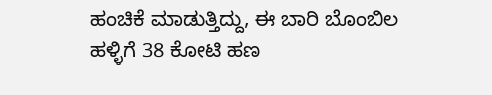ಹಂಚಿಕೆ ಮಾಡುತ್ತಿದ್ದು, ಈ ಬಾರಿ ಬೊಂಬಿಲ ಹಳ್ಳಿಗೆ 38 ಕೋಟಿ ಹಣ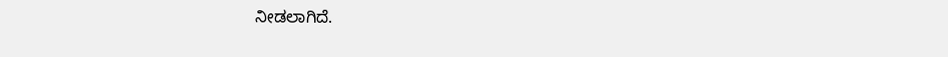ನೀಡಲಾಗಿದೆ.